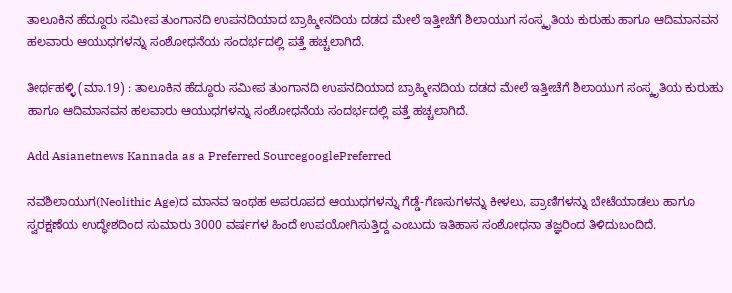ತಾಲೂಕಿನ ಹೆದ್ದೂರು ಸಮೀಪ ತುಂಗಾನದಿ ಉಪನದಿಯಾದ ಬ್ರಾಹ್ಮೀನದಿಯ ದಡದ ಮೇಲೆ ಇತ್ತೀಚೆಗೆ ಶಿಲಾಯುಗ ಸಂಸ್ಕೃತಿಯ ಕುರುಹು ಹಾಗೂ ಆದಿಮಾನವನ ಹಲವಾರು ಆಯುಧಗಳನ್ನು ಸಂಶೋಧನೆಯ ಸಂದರ್ಭದಲ್ಲಿ ಪತ್ತೆ ಹಚ್ಚಲಾಗಿದೆ.

ತೀರ್ಥಹಳ್ಳಿ (ಮಾ.19) : ತಾಲೂಕಿನ ಹೆದ್ದೂರು ಸಮೀಪ ತುಂಗಾನದಿ ಉಪನದಿಯಾದ ಬ್ರಾಹ್ಮೀನದಿಯ ದಡದ ಮೇಲೆ ಇತ್ತೀಚೆಗೆ ಶಿಲಾಯುಗ ಸಂಸ್ಕೃತಿಯ ಕುರುಹು ಹಾಗೂ ಆದಿಮಾನವನ ಹಲವಾರು ಆಯುಧಗಳನ್ನು ಸಂಶೋಧನೆಯ ಸಂದರ್ಭದಲ್ಲಿ ಪತ್ತೆ ಹಚ್ಚಲಾಗಿದೆ.

Add Asianetnews Kannada as a Preferred SourcegooglePreferred

ನವಶಿಲಾಯುಗ(Neolithic Age)ದ ಮಾನವ ಇಂಥಹ ಅಪರೂಪದ ಆಯುಧಗಳನ್ನು ಗೆಡ್ಡೆ-ಗೆಣಸುಗಳನ್ನು ಕೀಳಲು, ಪ್ರಾಣಿಗಳನ್ನು ಬೇಟೆಯಾಡಲು ಹಾಗೂ ಸ್ವರಕ್ಷಣೆಯ ಉದ್ಧೇಶದಿಂದ ಸುಮಾರು 3000 ವರ್ಷಗಳ ಹಿಂದೆ ಉಪಯೋಗಿಸುತ್ತಿದ್ದ ಎಂಬುದು ಇತಿಹಾಸ ಸಂಶೋಧನಾ ತಜ್ಞರಿಂದ ತಿಳಿದುಬಂದಿದೆ.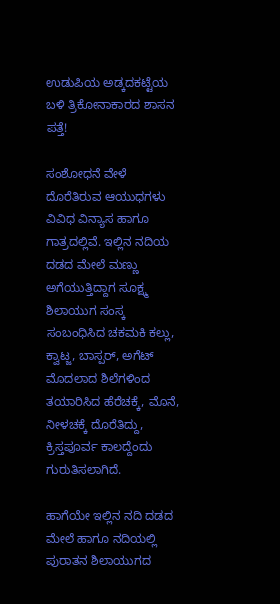ಉಡುಪಿಯ ಅಡ್ಕದಕಟ್ಟೆಯ ಬಳಿ ತ್ರಿಕೋನಾಕಾರದ ಶಾಸನ ಪತ್ತೆ!

ಸಂಶೋಧನೆ ವೇಳೆ ದೊರೆತಿರುವ ಆಯುಧಗಳು ವಿವಿಧ ವಿನ್ಯಾಸ ಹಾಗೂ ಗಾತ್ರದಲ್ಲಿವೆ. ಇಲ್ಲಿನ ನದಿಯ ದಡದ ಮೇಲೆ ಮಣ್ಣು ಅಗೆಯುತ್ತಿದ್ದಾಗ ಸೂಕ್ಷ್ಮ ಶಿಲಾಯುಗ ಸಂಸ್ಕ ಸಂಬಂಧಿಸಿದ ಚಕಮಕಿ ಕಲ್ಲು, ಕ್ವಾಟ್ಜ, ಬಾಸ್ಪರ್‌, ಅಗೆಟ್‌ ಮೊದಲಾದ ಶಿಲೆಗಳಿಂದ ತಯಾರಿಸಿದ ಹೆರೆಚಕ್ಕೆ, ಮೊನೆ, ನೀಳಚಕ್ಕೆ ದೊರೆತಿದ್ದು, ಕ್ರಿಸ್ತಪೂರ್ವ ಕಾಲದ್ದೆಂದು ಗುರುತಿಸಲಾಗಿದೆ.

ಹಾಗೆಯೇ ಇಲ್ಲಿನ ನದಿ ದಡದ ಮೇಲೆ ಹಾಗೂ ನದಿಯಲ್ಲಿ ಪುರಾತನ ಶಿಲಾಯುಗದ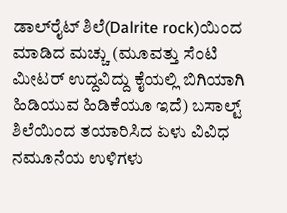ಡಾಲ್‌ರೈಟ್‌ ಶಿಲೆ(Dalrite rock)ಯಿಂದ ಮಾಡಿದ ಮಚ್ಚು (ಮೂವತ್ತು ಸೆಂಟಿ ಮೀಟರ್‌ ಉದ್ದವಿದ್ದು ಕೈಯಲ್ಲಿ ಬಿಗಿಯಾಗಿ ಹಿಡಿಯುವ ಹಿಡಿಕೆಯೂ ಇದೆ) ಬಸಾಲ್ಟ್‌ ಶಿಲೆಯಿಂದ ತಯಾರಿಸಿದ ಏಳು ವಿವಿಧ ನಮೂನೆಯ ಉಳಿಗಳು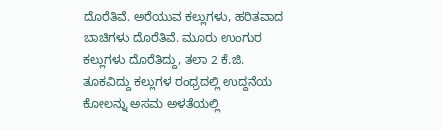ದೊರೆತಿವೆ. ಅರೆಯುವ ಕಲ್ಲುಗಳು, ಹರಿತವಾದ ಬಾಚಿಗಳು ದೊರೆತಿವೆ. ಮೂರು ಉಂಗುರ ಕಲ್ಲುಗಳು ದೊರೆತಿದ್ದು, ತಲಾ 2 ಕೆ.ಜಿ. ತೂಕವಿದ್ದು ಕಲ್ಲುಗಳ ರಂಧ್ರದಲ್ಲಿ ಉದ್ದನೆಯ ಕೋಲನ್ನು ಅಸಮ ಅಳತೆಯಲ್ಲಿ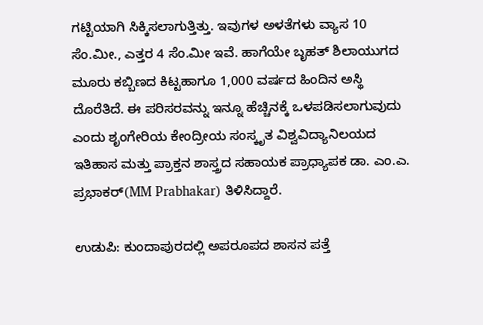ಗಟ್ಟಿಯಾಗಿ ಸಿಕ್ಕಿಸಲಾಗುತ್ತಿತ್ತು. ಇವುಗಳ ಅಳತೆಗಳು ವ್ಯಾಸ 10 ಸೆಂ.ಮೀ., ಎತ್ತರ 4 ಸೆಂ.ಮೀ ಇವೆ. ಹಾಗೆಯೇ ಬೃಹತ್‌ ಶಿಲಾಯುಗದ ಮೂರು ಕಬ್ಬಿಣದ ಕಿಟ್ಟಹಾಗೂ 1,000 ವರ್ಷದ ಹಿಂದಿನ ಅಸ್ಥಿ ದೊರೆತಿದೆ. ಈ ಪರಿಸರವನ್ನು ಇನ್ನೂ ಹೆಚ್ಚಿನಕ್ಕೆ ಒಳಪಡಿಸಲಾಗುವುದು ಎಂದು ಶೃಂಗೇರಿಯ ಕೇಂದ್ರೀಯ ಸಂಸ್ಕೃತ ವಿಶ್ವವಿದ್ಯಾನಿಲಯದ ಇತಿಹಾಸ ಮತ್ತು ಪ್ರಾಕ್ತನ ಶಾಸ್ತ್ರದ ಸಹಾಯಕ ಪ್ರಾಧ್ಯಾಪಕ ಡಾ. ಎಂ.ಎ. ಪ್ರಭಾಕರ್‌(MM Prabhakar) ತಿಳಿಸಿದ್ದಾರೆ.

ಉಡುಪಿ: ಕುಂದಾಪುರದಲ್ಲಿ ಅಪರೂಪದ ಶಾಸನ ಪತ್ತೆ